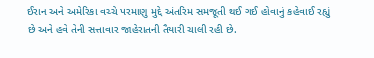ઈરાન અને અમેરિકા વચ્ચે પરમાણુ મુદ્દે અંતરિમ સમજૂતી થઈ ગઈ હોવાનું કહેવાઈ રહ્યું છે અને હવે તેની સત્તાવાર જાહેરાતની તૈયારી ચાલી રહી છે.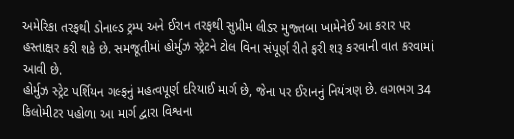અમેરિકા તરફથી ડોનાલ્ડ ટ્રમ્પ અને ઈરાન તરફથી સુપ્રીમ લીડર મુજ્તબા ખામેનેઈ આ કરાર પર હસ્તાક્ષર કરી શકે છે. સમજૂતીમાં હોર્મુઝ સ્ટ્રેટને ટોલ વિના સંપૂર્ણ રીતે ફરી શરૂ કરવાની વાત કરવામાં આવી છે.
હોર્મુઝ સ્ટ્રેટ પર્શિયન ગલ્ફનું મહત્વપૂર્ણ દરિયાઈ માર્ગ છે, જેના પર ઈરાનનું નિયંત્રણ છે. લગભગ 34 કિલોમીટર પહોળા આ માર્ગ દ્વારા વિશ્વના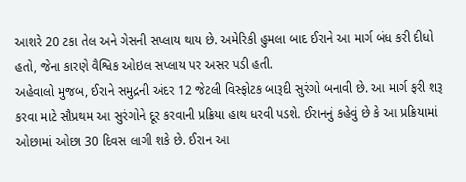આશરે 20 ટકા તેલ અને ગેસની સપ્લાય થાય છે. અમેરિકી હુમલા બાદ ઈરાને આ માર્ગ બંધ કરી દીધો હતો, જેના કારણે વૈશ્વિક ઓઇલ સપ્લાય પર અસર પડી હતી.
અહેવાલો મુજબ, ઈરાને સમુદ્રની અંદર 12 જેટલી વિસ્ફોટક બારૂદી સુરંગો બનાવી છે. આ માર્ગ ફરી શરૂ કરવા માટે સૌપ્રથમ આ સુરંગોને દૂર કરવાની પ્રક્રિયા હાથ ધરવી પડશે. ઈરાનનું કહેવું છે કે આ પ્રક્રિયામાં ઓછામાં ઓછા 30 દિવસ લાગી શકે છે. ઈરાન આ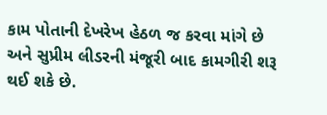કામ પોતાની દેખરેખ હેઠળ જ કરવા માંગે છે અને સુપ્રીમ લીડરની મંજૂરી બાદ કામગીરી શરૂ થઈ શકે છે.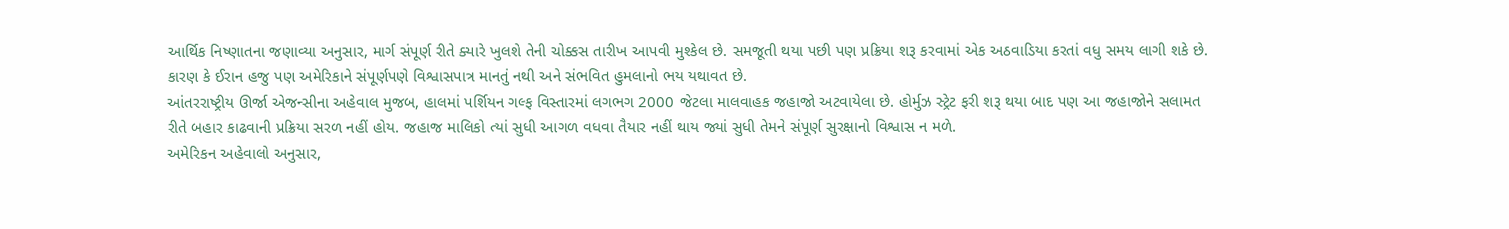આર્થિક નિષ્ણાતના જણાવ્યા અનુસાર, માર્ગ સંપૂર્ણ રીતે ક્યારે ખુલશે તેની ચોક્કસ તારીખ આપવી મુશ્કેલ છે. સમજૂતી થયા પછી પણ પ્રક્રિયા શરૂ કરવામાં એક અઠવાડિયા કરતાં વધુ સમય લાગી શકે છે. કારણ કે ઈરાન હજુ પણ અમેરિકાને સંપૂર્ણપણે વિશ્વાસપાત્ર માનતું નથી અને સંભવિત હુમલાનો ભય યથાવત છે.
આંતરરાષ્ટ્રીય ઊર્જા એજન્સીના અહેવાલ મુજબ, હાલમાં પર્શિયન ગલ્ફ વિસ્તારમાં લગભગ 2000 જેટલા માલવાહક જહાજો અટવાયેલા છે. હોર્મુઝ સ્ટ્રેટ ફરી શરૂ થયા બાદ પણ આ જહાજોને સલામત રીતે બહાર કાઢવાની પ્રક્રિયા સરળ નહીં હોય. જહાજ માલિકો ત્યાં સુધી આગળ વધવા તૈયાર નહીં થાય જ્યાં સુધી તેમને સંપૂર્ણ સુરક્ષાનો વિશ્વાસ ન મળે.
અમેરિકન અહેવાલો અનુસાર,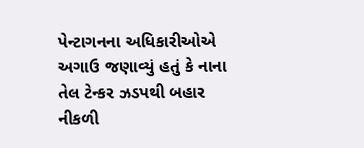પેન્ટાગનના અધિકારીઓએ અગાઉ જણાવ્યું હતું કે નાના તેલ ટેન્કર ઝડપથી બહાર નીકળી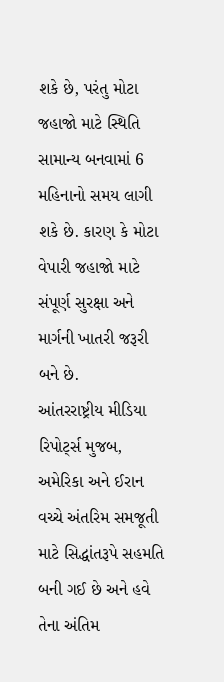શકે છે, પરંતુ મોટા જહાજો માટે સ્થિતિ સામાન્ય બનવામાં 6 મહિનાનો સમય લાગી શકે છે. કારણ કે મોટા વેપારી જહાજો માટે સંપૂર્ણ સુરક્ષા અને માર્ગની ખાતરી જરૂરી બને છે.
આંતરરાષ્ટ્રીય મીડિયા રિપોર્ટ્સ મુજબ, અમેરિકા અને ઈરાન વચ્ચે અંતરિમ સમજૂતી માટે સિદ્ધાંતરૂપે સહમતિ બની ગઈ છે અને હવે તેના અંતિમ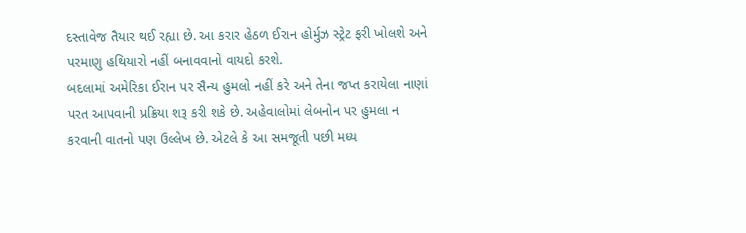દસ્તાવેજ તૈયાર થઈ રહ્યા છે. આ કરાર હેઠળ ઈરાન હોર્મુઝ સ્ટ્રેટ ફરી ખોલશે અને પરમાણુ હથિયારો નહીં બનાવવાનો વાયદો કરશે.
બદલામાં અમેરિકા ઈરાન પર સૈન્ય હુમલો નહીં કરે અને તેના જપ્ત કરાયેલા નાણાં પરત આપવાની પ્રક્રિયા શરૂ કરી શકે છે. અહેવાલોમાં લેબનોન પર હુમલા ન કરવાની વાતનો પણ ઉલ્લેખ છે. એટલે કે આ સમજૂતી પછી મધ્ય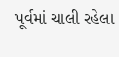પૂર્વમાં ચાલી રહેલા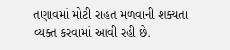તણાવમાં મોટી રાહત મળવાની શક્યતા વ્યક્ત કરવામાં આવી રહી છે.